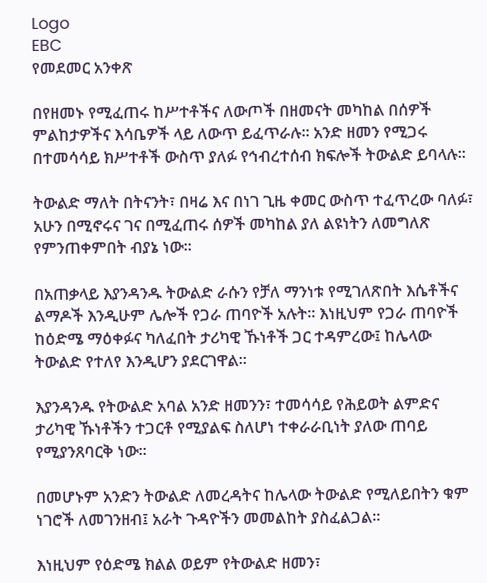Logo
EBC
የመደመር አንቀጽ

በየዘመኑ የሚፈጠሩ ከሥተቶችና ለውጦች በዘመናት መካከል በሰዎች ምልከታዎችና እሳቤዎች ላይ ለውጥ ይፈጥራሉ። አንድ ዘመን የሚጋሩ በተመሳሳይ ክሥተቶች ውስጥ ያለፉ የኅብረተሰብ ክፍሎች ትውልድ ይባላሉ፡፡

ትውልድ ማለት በትናንት፣ በዛሬ እና በነገ ጊዜ ቀመር ውስጥ ተፈጥረው ባለፉ፣ አሁን በሚኖሩና ገና በሚፈጠሩ ሰዎች መካከል ያለ ልዩነትን ለመግለጽ የምንጠቀምበት ብያኔ ነው፡፡

በአጠቃላይ እያንዳንዱ ትውልድ ራሱን የቻለ ማንነቱ የሚገለጽበት እሴቶችና ልማዶች እንዲሁም ሌሎች የጋራ ጠባዮች አሉት። እነዚህም የጋራ ጠባዮች ከዕድሜ ማዕቀፉና ካለፈበት ታሪካዊ ኹነቶች ጋር ተዳምረው፤ ከሌላው ትውልድ የተለየ እንዲሆን ያደርገዋል።

እያንዳንዱ የትውልድ አባል አንድ ዘመንን፣ ተመሳሳይ የሕይወት ልምድና ታሪካዊ ኹነቶችን ተጋርቶ የሚያልፍ ስለሆነ ተቀራራቢነት ያለው ጠባይ የሚያንጸባርቅ ነው።

በመሆኑም አንድን ትውልድ ለመረዳትና ከሌላው ትውልድ የሚለይበትን ቁም ነገሮች ለመገንዘብ፤ አራት ጉዳዮችን መመልከት ያስፈልጋል።

እነዚህም የዕድሜ ክልል ወይም የትውልድ ዘመን፣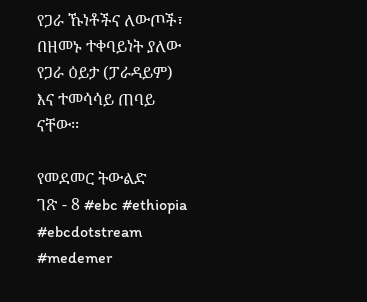የጋራ ኹነቶችና ለውጦች፣ በዘመኑ ተቀባይነት ያለው የጋራ ዕይታ (ፓራዳይም) እና ተመሳሳይ ጠባይ ናቸው፡፡

የመደመር ትውልድ
ገጽ - 8 #ebc #ethiopia #ebcdotstream #medemer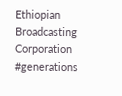Ethiopian Broadcasting Corporation #generations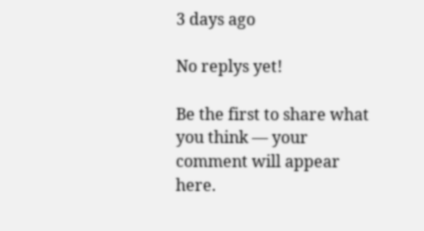3 days ago

No replys yet!

Be the first to share what you think — your comment will appear here.